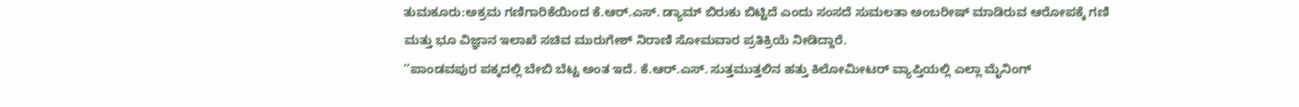ತುಮಕೂರು:ಅಕ್ರಮ ಗಣಿಗಾರಿಕೆಯಿಂದ ಕೆ.ಆರ್.ಎಸ್. ಡ್ಯಾಮ್ ಬಿರುಕು ಬಿಟ್ಟಿದೆ ಎಂದು ಸಂಸದೆ ಸುಮಲತಾ ಅಂಬರೀಷ್ ಮಾಡಿರುವ ಆರೋಪಕ್ಕೆ ಗಣಿ ಮತ್ತು ಭೂ ವಿಜ್ಞಾನ ಇಲಾಖೆ ಸಚಿವ ಮುರುಗೇಶ್ ನಿರಾಣಿ ಸೋಮವಾರ ಪ್ರತಿಕ್ರಿಯೆ ನೀಡಿದ್ದಾರೆ.
‘‘ಪಾಂಡವಪುರ ಪಕ್ಕದಲ್ಲಿ ಬೇಬಿ ಬೆಟ್ಟ ಅಂತ ಇದೆ. ಕೆ.ಆರ್.ಎಸ್. ಸುತ್ತಮುತ್ತಲಿನ ಹತ್ತು ಕಿಲೋಮೀಟರ್ ವ್ಯಾಪ್ತಿಯಲ್ಲಿ ಎಲ್ಲಾ ಮೈನಿಂಗ್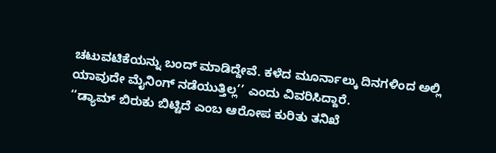ಚಟುವಟಿಕೆಯನ್ನು ಬಂದ್ ಮಾಡಿದ್ದೇವೆ. ಕಳೆದ ಮೂರ್ನಾಲ್ಕು ದಿನಗಳಿಂದ ಅಲ್ಲಿ ಯಾವುದೇ ಮೈನಿಂಗ್ ನಡೆಯುತ್ತಿಲ್ಲ’’ ಎಂದು ವಿವರಿಸಿದ್ದಾರೆ.
‘‘ಡ್ಯಾಮ್ ಬಿರುಕು ಬಿಟ್ಟಿದೆ ಎಂಬ ಆರೋಪ ಕುರಿತು ತನಿಖೆ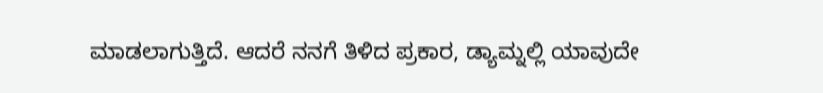ಮಾಡಲಾಗುತ್ತಿದೆ. ಆದರೆ ನನಗೆ ತಿಳಿದ ಪ್ರಕಾರ, ಡ್ಯಾಮ್ನಲ್ಲಿ ಯಾವುದೇ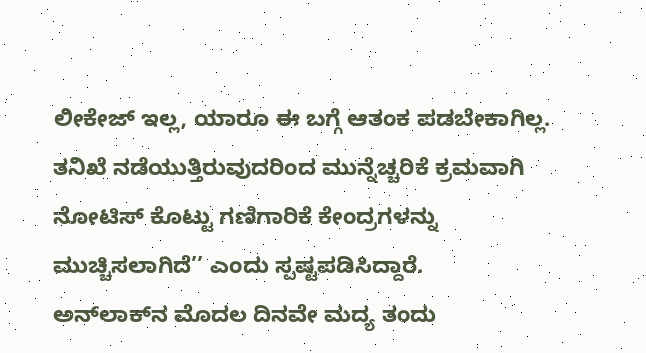ಲೀಕೇಜ್ ಇಲ್ಲ, ಯಾರೂ ಈ ಬಗ್ಗೆ ಆತಂಕ ಪಡಬೇಕಾಗಿಲ್ಲ. ತನಿಖೆ ನಡೆಯುತ್ತಿರುವುದರಿಂದ ಮುನ್ನೆಚ್ಚರಿಕೆ ಕ್ರಮವಾಗಿ ನೋಟಿಸ್ ಕೊಟ್ಟು ಗಣಿಗಾರಿಕೆ ಕೇಂದ್ರಗಳನ್ನು ಮುಚ್ಚಿಸಲಾಗಿದೆ’’ ಎಂದು ಸ್ಪಷ್ಟಪಡಿಸಿದ್ದಾರೆ.
ಅನ್‌ಲಾಕ್‌ನ ಮೊದಲ ದಿನವೇ ಮದ್ಯ ತಂದು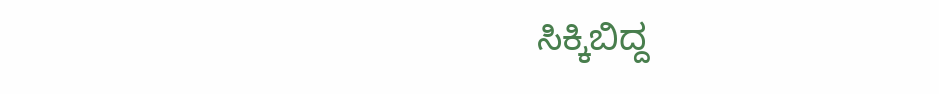ಸಿಕ್ಕಿಬಿದ್ದ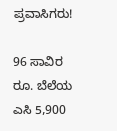ಪ್ರವಾಸಿಗರು!

96 ಸಾವಿರ ರೂ. ಬೆಲೆಯ ಎಸಿ 5,900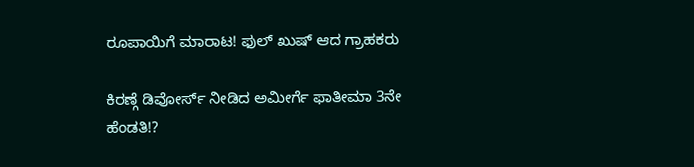ರೂಪಾಯಿಗೆ ಮಾರಾಟ! ಫುಲ್ ಖುಷ್ ಆದ ಗ್ರಾಹಕರು

ಕಿರಣ್ಗೆ ಡಿವೋರ್ಸ್ ನೀಡಿದ ಅಮೀರ್ಗೆ ಫಾತೀಮಾ 3ನೇ ಹೆಂಡತಿ!?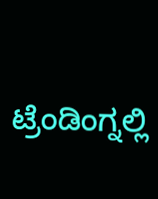ಟ್ರೆಂಡಿಂಗ್ನಲ್ಲಿ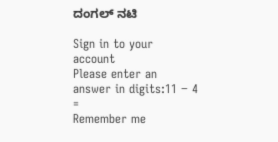ದಂಗಲ್ ನಟಿ

Sign in to your account
Please enter an answer in digits:11 − 4 =
Remember me